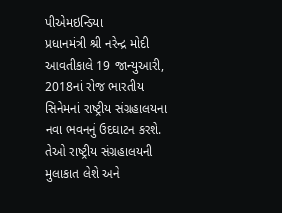પીએમઇન્ડિયા
પ્રધાનમંત્રી શ્રી નરેન્દ્ર મોદી આવતીકાલે 19 જાન્યુઆરી, 2018નાં રોજ ભારતીય સિનેમનાં રાષ્ટ્રીય સંગ્રહાલયના નવા ભવનનું ઉદઘાટન કરશે. તેઓ રાષ્ટ્રીય સંગ્રહાલયની મુલાકાત લેશે અને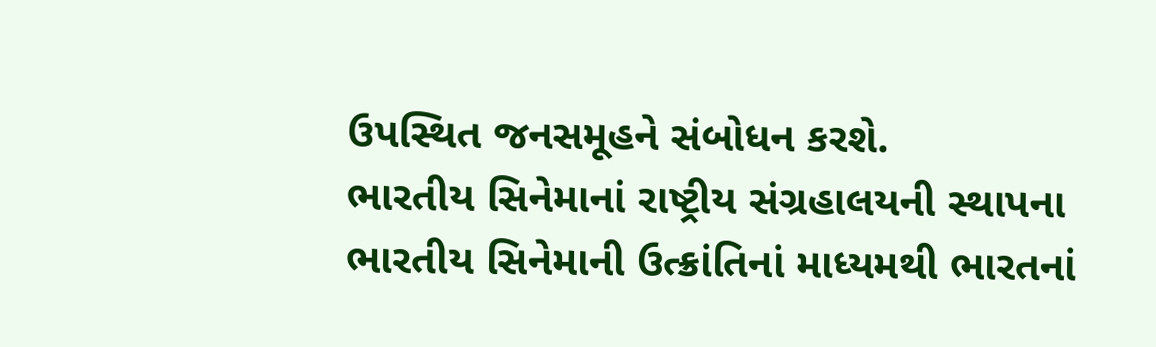ઉપસ્થિત જનસમૂહને સંબોધન કરશે.
ભારતીય સિનેમાનાં રાષ્ટ્રીય સંગ્રહાલયની સ્થાપના ભારતીય સિનેમાની ઉત્ક્રાંતિનાં માધ્યમથી ભારતનાં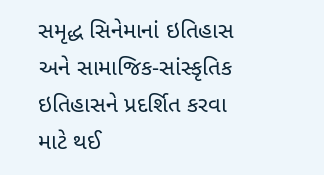સમૃદ્ધ સિનેમાનાં ઇતિહાસ અને સામાજિક-સાંસ્કૃતિક ઇતિહાસને પ્રદર્શિત કરવા માટે થઈ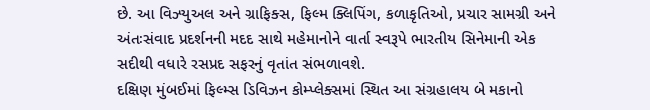છે. આ વિઝ્યુઅલ અને ગ્રાફિક્સ, ફિલ્મ ક્લિપિંગ, કળાકૃતિઓ, પ્રચાર સામગ્રી અને અંતઃસંવાદ પ્રદર્શનની મદદ સાથે મહેમાનોને વાર્તા સ્વરૂપે ભારતીય સિનેમાની એક સદીથી વધારે રસપ્રદ સફરનું વૃતાંત સંભળાવશે.
દક્ષિણ મુંબઈમાં ફિલ્મ્સ ડિવિઝન કોમ્પ્લેક્સમાં સ્થિત આ સંગ્રહાલય બે મકાનો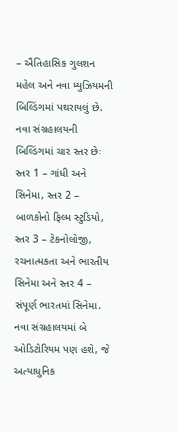– ઐતિહાસિક ગુલશન મહેલ અને નવા મ્યુઝિયમની બિલ્ડિંગમાં પથરાયલું છે.
નવા સંગ્રહાલયની બિલ્ડિંગમાં ચાર સ્તર છેઃ સ્તર 1 – ગાંધી અને સિનેમા, સ્તર 2 – બાળકોનો ફિલ્મ સ્ટુડિયો, સ્તર 3 – ટેકનોલોજી, રચનાત્મકતા અને ભારતીય સિનેમા અને સ્તર 4 – સંપૂર્ણ ભારતમાં સિનેમા. નવા સંગ્રહાલયમાં બે ઓડિટોરિયમ પણ હશે, જે અત્યાધુનિક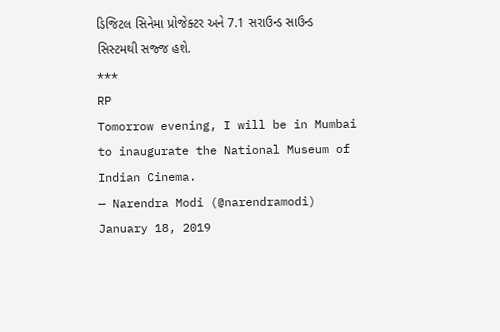ડિજિટલ સિનેમા પ્રોજેક્ટર અને 7.1 સરાઉન્ડ સાઉન્ડ સિસ્ટમથી સજ્જ હશે.
***
RP
Tomorrow evening, I will be in Mumbai to inaugurate the National Museum of Indian Cinema.
— Narendra Modi (@narendramodi) January 18, 2019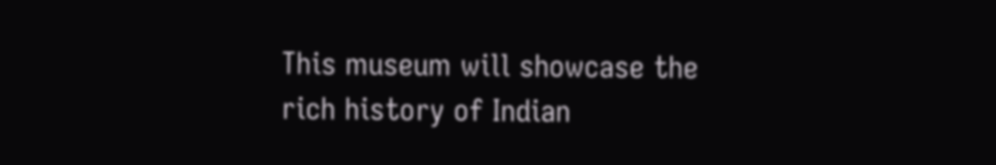This museum will showcase the rich history of Indian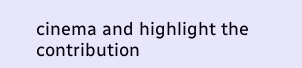cinema and highlight the contribution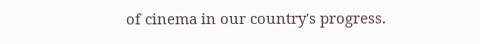of cinema in our country's progress.